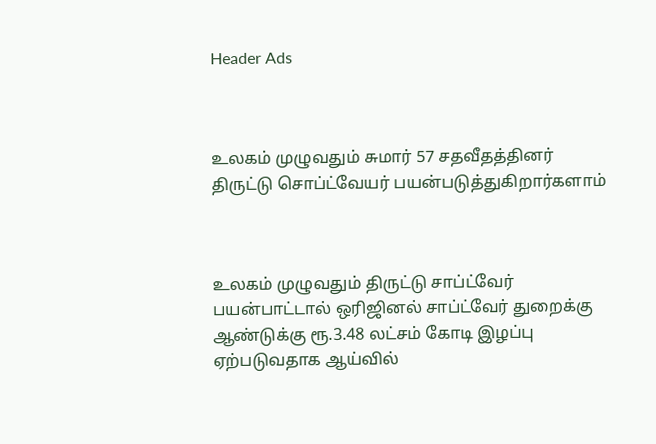Header Ads



உலகம் முழுவதும் சுமார் 57 சதவீதத்தினர் திருட்டு சொப்ட்வேயர் பயன்படுத்துகிறார்களாம்



உலகம் முழுவதும் திருட்டு சாப்ட்வேர் பயன்பாட்டால் ஒரிஜினல் சாப்ட்வேர் துறைக்கு ஆண்டுக்கு ரூ.3.48 லட்சம் கோடி இழப்பு ஏற்படுவதாக ஆய்வில்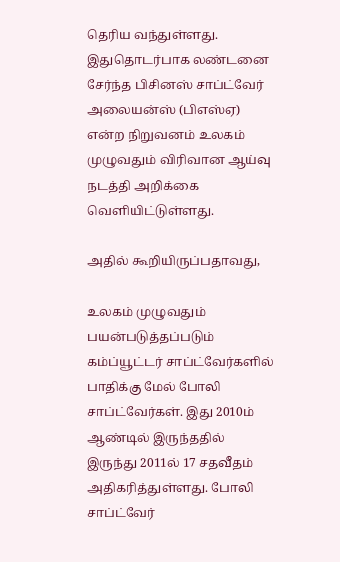தெரிய வந்துள்ளது. இதுதொடர்பாக லண்டனை சேர்ந்த பிசினஸ் சாப்ட்வேர் அலையன்ஸ் (பிஎஸ்ஏ) என்ற நிறுவனம் உலகம் முழுவதும் விரிவான ஆய்வு நடத்தி அறிக்கை வெளியிட்டுள்ளது.

அதில் கூறியிருப்பதாவது,

உலகம் முழுவதும் பயன்படுத்தப்படும் கம்ப்யூட்டர் சாப்ட்வேர்களில் பாதிக்கு மேல் போலி சாப்ட்வேர்கள். இது 2010ம் ஆண்டில் இருந்ததில் இருந்து 2011ல் 17 சதவீதம் அதிகரித்துள்ளது. போலி சாப்ட்வேர்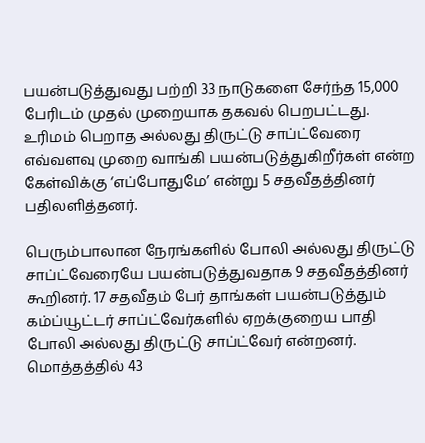பயன்படுத்துவது பற்றி 33 நாடுகளை சேர்ந்த 15,000 பேரிடம் முதல் முறையாக தகவல் பெறபட்டது. உரிமம் பெறாத அல்லது திருட்டு சாப்ட்வேரை எவ்வளவு முறை வாங்கி பயன்படுத்துகிறீர்கள் என்ற கேள்விக்கு ‘எப்போதுமே’ என்று 5 சதவீதத்தினர் பதிலளித்தனர்.

பெரும்பாலான நேரங்களில் போலி அல்லது திருட்டு சாப்ட்வேரையே பயன்படுத்துவதாக 9 சதவீதத்தினர் கூறினர். 17 சதவீதம் பேர் தாங்கள் பயன்படுத்தும் கம்ப்யூட்டர் சாப்ட்வேர்களில் ஏறக்குறைய பாதி போலி அல்லது திருட்டு சாப்ட்வேர் என்றனர். மொத்தத்தில் 43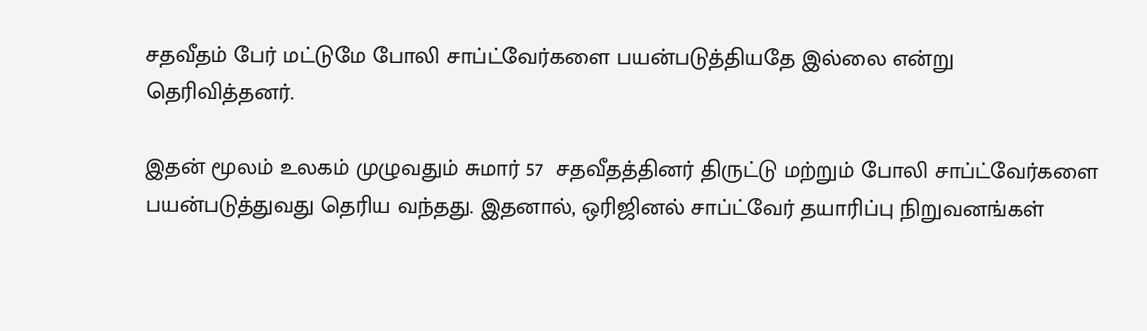சதவீதம் பேர் மட்டுமே போலி சாப்ட்வேர்களை பயன்படுத்தியதே இல்லை என்று தெரிவித்தனர்.

இதன் மூலம் உலகம் முழுவதும் சுமார் 57  சதவீதத்தினர் திருட்டு மற்றும் போலி சாப்ட்வேர்களை பயன்படுத்துவது தெரிய வந்தது. இதனால், ஒரிஜினல் சாப்ட்வேர் தயாரிப்பு நிறுவனங்கள்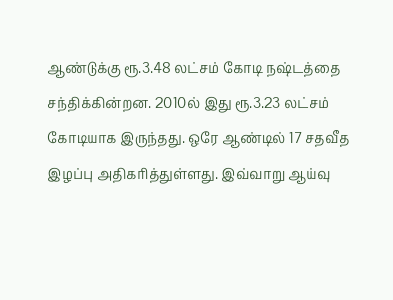ஆண்டுக்கு ரூ.3.48 லட்சம் கோடி நஷ்டத்தை சந்திக்கின்றன. 2010ல் இது ரூ.3.23 லட்சம் கோடியாக இருந்தது. ஒரே ஆண்டில் 17 சதவீத இழப்பு அதிகரித்துள்ளது. இவ்வாறு ஆய்வு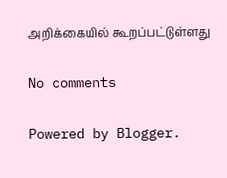அறிக்கையில் கூறப்பட்டுள்ளது

No comments

Powered by Blogger.